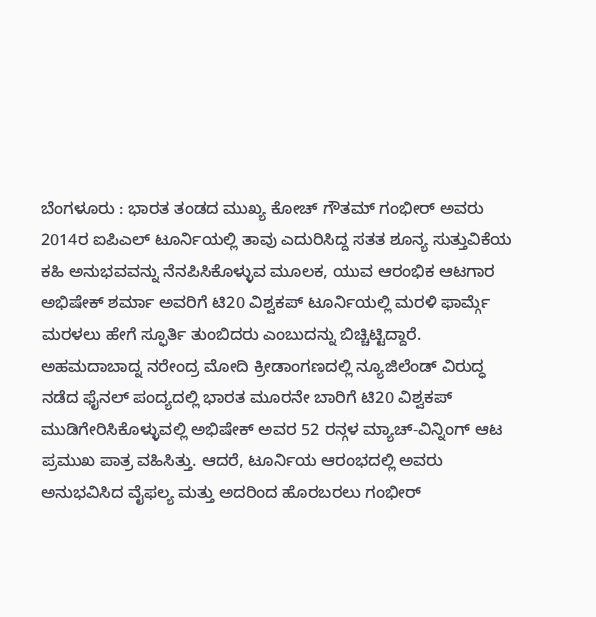ಬೆಂಗಳೂರು : ಭಾರತ ತಂಡದ ಮುಖ್ಯ ಕೋಚ್ ಗೌತಮ್ ಗಂಭೀರ್ ಅವರು 2014ರ ಐಪಿಎಲ್ ಟೂರ್ನಿಯಲ್ಲಿ ತಾವು ಎದುರಿಸಿದ್ದ ಸತತ ಶೂನ್ಯ ಸುತ್ತುವಿಕೆಯ ಕಹಿ ಅನುಭವವನ್ನು ನೆನಪಿಸಿಕೊಳ್ಳುವ ಮೂಲಕ, ಯುವ ಆರಂಭಿಕ ಆಟಗಾರ ಅಭಿಷೇಕ್ ಶರ್ಮಾ ಅವರಿಗೆ ಟಿ20 ವಿಶ್ವಕಪ್ ಟೂರ್ನಿಯಲ್ಲಿ ಮರಳಿ ಫಾರ್ಮ್ಗೆ ಮರಳಲು ಹೇಗೆ ಸ್ಫೂರ್ತಿ ತುಂಬಿದರು ಎಂಬುದನ್ನು ಬಿಚ್ಚಿಟ್ಟಿದ್ದಾರೆ.
ಅಹಮದಾಬಾದ್ನ ನರೇಂದ್ರ ಮೋದಿ ಕ್ರೀಡಾಂಗಣದಲ್ಲಿ ನ್ಯೂಜಿಲೆಂಡ್ ವಿರುದ್ಧ ನಡೆದ ಫೈನಲ್ ಪಂದ್ಯದಲ್ಲಿ ಭಾರತ ಮೂರನೇ ಬಾರಿಗೆ ಟಿ20 ವಿಶ್ವಕಪ್ ಮುಡಿಗೇರಿಸಿಕೊಳ್ಳುವಲ್ಲಿ ಅಭಿಷೇಕ್ ಅವರ 52 ರನ್ಗಳ ಮ್ಯಾಚ್-ವಿನ್ನಿಂಗ್ ಆಟ ಪ್ರಮುಖ ಪಾತ್ರ ವಹಿಸಿತ್ತು. ಆದರೆ, ಟೂರ್ನಿಯ ಆರಂಭದಲ್ಲಿ ಅವರು ಅನುಭವಿಸಿದ ವೈಫಲ್ಯ ಮತ್ತು ಅದರಿಂದ ಹೊರಬರಲು ಗಂಭೀರ್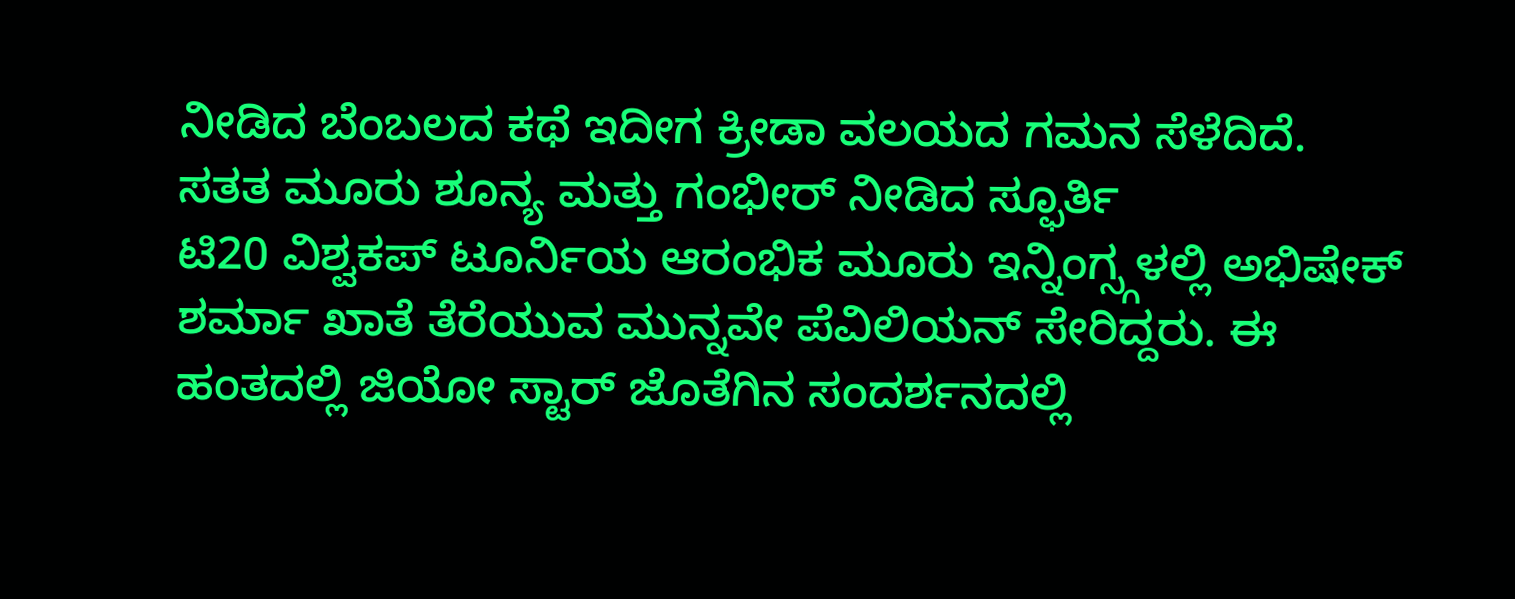ನೀಡಿದ ಬೆಂಬಲದ ಕಥೆ ಇದೀಗ ಕ್ರೀಡಾ ವಲಯದ ಗಮನ ಸೆಳೆದಿದೆ.
ಸತತ ಮೂರು ಶೂನ್ಯ ಮತ್ತು ಗಂಭೀರ್ ನೀಡಿದ ಸ್ಫೂರ್ತಿ
ಟಿ20 ವಿಶ್ವಕಪ್ ಟೂರ್ನಿಯ ಆರಂಭಿಕ ಮೂರು ಇನ್ನಿಂಗ್ಸ್ಗಳಲ್ಲಿ ಅಭಿಷೇಕ್ ಶರ್ಮಾ ಖಾತೆ ತೆರೆಯುವ ಮುನ್ನವೇ ಪೆವಿಲಿಯನ್ ಸೇರಿದ್ದರು. ಈ ಹಂತದಲ್ಲಿ ಜಿಯೋ ಸ್ಟಾರ್ ಜೊತೆಗಿನ ಸಂದರ್ಶನದಲ್ಲಿ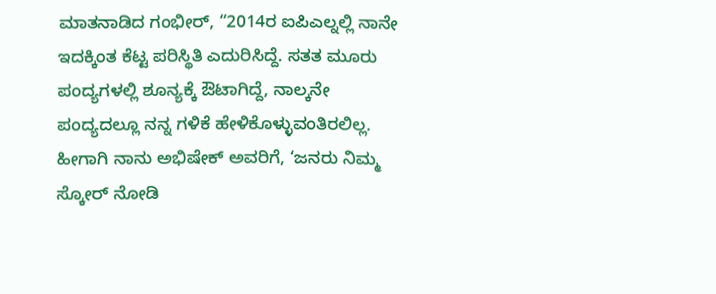ಮಾತನಾಡಿದ ಗಂಭೀರ್, “2014ರ ಐಪಿಎಲ್ನಲ್ಲಿ ನಾನೇ ಇದಕ್ಕಿಂತ ಕೆಟ್ಟ ಪರಿಸ್ಥಿತಿ ಎದುರಿಸಿದ್ದೆ. ಸತತ ಮೂರು ಪಂದ್ಯಗಳಲ್ಲಿ ಶೂನ್ಯಕ್ಕೆ ಔಟಾಗಿದ್ದೆ, ನಾಲ್ಕನೇ ಪಂದ್ಯದಲ್ಲೂ ನನ್ನ ಗಳಿಕೆ ಹೇಳಿಕೊಳ್ಳುವಂತಿರಲಿಲ್ಲ. ಹೀಗಾಗಿ ನಾನು ಅಭಿಷೇಕ್ ಅವರಿಗೆ, ‘ಜನರು ನಿಮ್ಮ ಸ್ಕೋರ್ ನೋಡಿ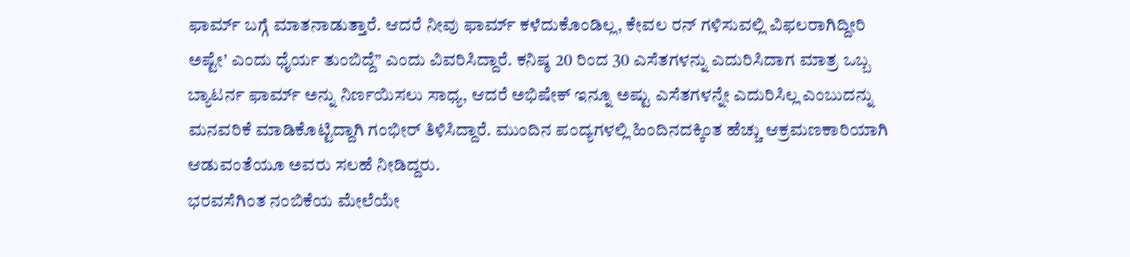ಫಾರ್ಮ್ ಬಗ್ಗೆ ಮಾತನಾಡುತ್ತಾರೆ. ಆದರೆ ನೀವು ಫಾರ್ಮ್ ಕಳೆದುಕೊಂಡಿಲ್ಲ, ಕೇವಲ ರನ್ ಗಳಿಸುವಲ್ಲಿ ವಿಫಲರಾಗಿದ್ದೀರಿ ಅಷ್ಟೇ’ ಎಂದು ಧೈರ್ಯ ತುಂಬಿದ್ದೆ” ಎಂದು ವಿವರಿಸಿದ್ದಾರೆ. ಕನಿಷ್ಠ 20 ರಿಂದ 30 ಎಸೆತಗಳನ್ನು ಎದುರಿಸಿದಾಗ ಮಾತ್ರ ಒಬ್ಬ ಬ್ಯಾಟರ್ನ ಫಾರ್ಮ್ ಅನ್ನು ನಿರ್ಣಯಿಸಲು ಸಾಧ್ಯ, ಆದರೆ ಅಭಿಷೇಕ್ ಇನ್ನೂ ಅಷ್ಟು ಎಸೆತಗಳನ್ನೇ ಎದುರಿಸಿಲ್ಲ ಎಂಬುದನ್ನು ಮನವರಿಕೆ ಮಾಡಿಕೊಟ್ಟಿದ್ದಾಗಿ ಗಂಭೀರ್ ತಿಳಿಸಿದ್ದಾರೆ. ಮುಂದಿನ ಪಂದ್ಯಗಳಲ್ಲಿ ಹಿಂದಿನದಕ್ಕಿಂತ ಹೆಚ್ಚು ಆಕ್ರಮಣಕಾರಿಯಾಗಿ ಆಡುವಂತೆಯೂ ಅವರು ಸಲಹೆ ನೀಡಿದ್ದರು.
ಭರವಸೆಗಿಂತ ನಂಬಿಕೆಯ ಮೇಲೆಯೇ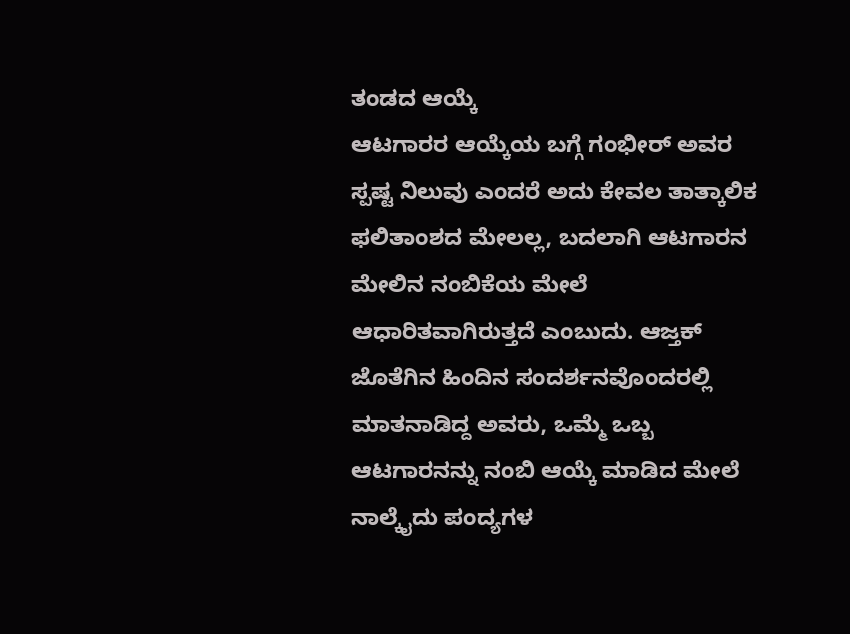ತಂಡದ ಆಯ್ಕೆ
ಆಟಗಾರರ ಆಯ್ಕೆಯ ಬಗ್ಗೆ ಗಂಭೀರ್ ಅವರ ಸ್ಪಷ್ಟ ನಿಲುವು ಎಂದರೆ ಅದು ಕೇವಲ ತಾತ್ಕಾಲಿಕ ಫಲಿತಾಂಶದ ಮೇಲಲ್ಲ, ಬದಲಾಗಿ ಆಟಗಾರನ ಮೇಲಿನ ನಂಬಿಕೆಯ ಮೇಲೆ ಆಧಾರಿತವಾಗಿರುತ್ತದೆ ಎಂಬುದು. ಆಜ್ತಕ್ ಜೊತೆಗಿನ ಹಿಂದಿನ ಸಂದರ್ಶನವೊಂದರಲ್ಲಿ ಮಾತನಾಡಿದ್ದ ಅವರು, ಒಮ್ಮೆ ಒಬ್ಬ ಆಟಗಾರನನ್ನು ನಂಬಿ ಆಯ್ಕೆ ಮಾಡಿದ ಮೇಲೆ ನಾಲ್ಕೈದು ಪಂದ್ಯಗಳ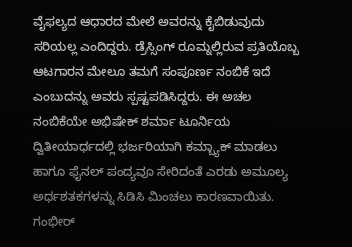ವೈಫಲ್ಯದ ಆಧಾರದ ಮೇಲೆ ಅವರನ್ನು ಕೈಬಿಡುವುದು ಸರಿಯಲ್ಲ ಎಂದಿದ್ದರು. ಡ್ರೆಸ್ಸಿಂಗ್ ರೂಮ್ನಲ್ಲಿರುವ ಪ್ರತಿಯೊಬ್ಬ ಆಟಗಾರನ ಮೇಲೂ ತಮಗೆ ಸಂಪೂರ್ಣ ನಂಬಿಕೆ ಇದೆ ಎಂಬುದನ್ನು ಅವರು ಸ್ಪಷ್ಟಪಡಿಸಿದ್ದರು. ಈ ಅಚಲ ನಂಬಿಕೆಯೇ ಅಭಿಷೇಕ್ ಶರ್ಮಾ ಟೂರ್ನಿಯ ದ್ವಿತೀಯಾರ್ಧದಲ್ಲಿ ಭರ್ಜರಿಯಾಗಿ ಕಮ್ಬ್ಯಾಕ್ ಮಾಡಲು ಹಾಗೂ ಫೈನಲ್ ಪಂದ್ಯವೂ ಸೇರಿದಂತೆ ಎರಡು ಅಮೂಲ್ಯ ಅರ್ಧಶತಕಗಳನ್ನು ಸಿಡಿಸಿ ಮಿಂಚಲು ಕಾರಣವಾಯಿತು.
ಗಂಭೀರ್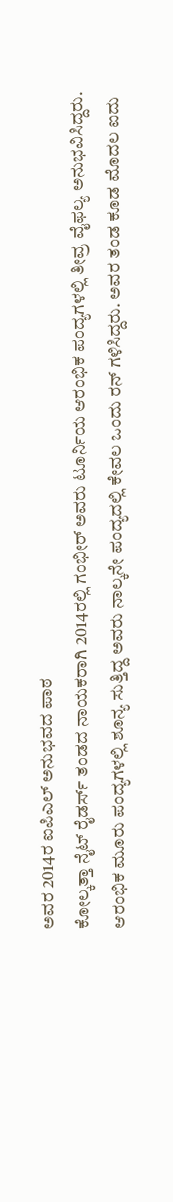ಅವರ 2014ರ ಐಪಿಎಲ್ ಅನುಭವದ ಪಾಠ
ಕೋಲ್ಕತ್ತಾ ನೈಟ್ ರೈಡರ್ಸ್ ತಂಡದ ನಾಯಕರಾಗಿ 2014ರಲ್ಲಿ ಗಂಭೀರ್ ಅವರು ಟೂರ್ನಿಯ ಆರಂಭಿಕ ಪಂದ್ಯಗಳಲ್ಲಿ ತೀವ್ರ ವೈಫಲ್ಯ ಅನುಭವಿಸಿದ್ದರು. ಆರಂಭಿಕ ಮೂರು ಪಂದ್ಯಗಳಲ್ಲಿ ಶೂನ್ಯ ಸುತ್ತಿದ್ದ ಅವರು ನಾಲ್ಕನೇ ಪಂದ್ಯದಲ್ಲಿ ಕೇವಲ ಒಂದು ರನ್ ಗಳಿಸಿದ್ದರು. ಅವರ ತಂಡ ಕೂಡ ಮೊದಲ ಐದು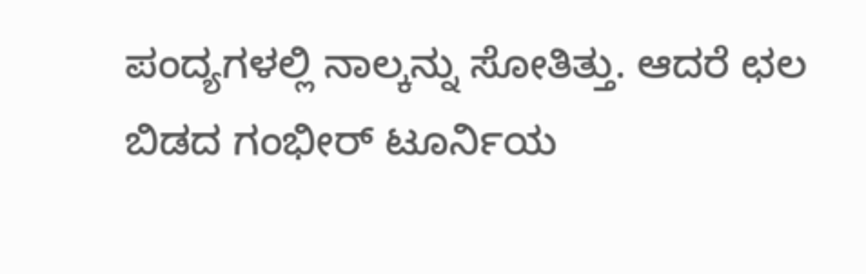ಪಂದ್ಯಗಳಲ್ಲಿ ನಾಲ್ಕನ್ನು ಸೋತಿತ್ತು. ಆದರೆ ಛಲ ಬಿಡದ ಗಂಭೀರ್ ಟೂರ್ನಿಯ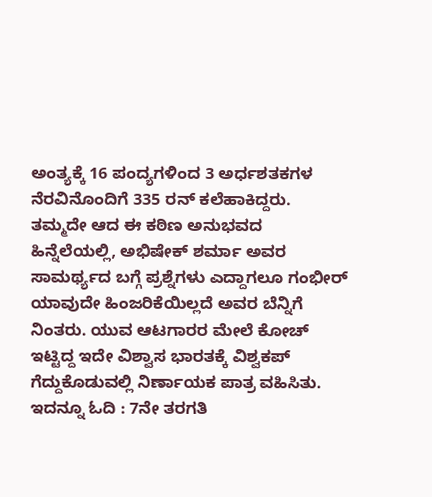ಅಂತ್ಯಕ್ಕೆ 16 ಪಂದ್ಯಗಳಿಂದ 3 ಅರ್ಧಶತಕಗಳ ನೆರವಿನೊಂದಿಗೆ 335 ರನ್ ಕಲೆಹಾಕಿದ್ದರು. ತಮ್ಮದೇ ಆದ ಈ ಕಠಿಣ ಅನುಭವದ ಹಿನ್ನೆಲೆಯಲ್ಲಿ, ಅಭಿಷೇಕ್ ಶರ್ಮಾ ಅವರ ಸಾಮರ್ಥ್ಯದ ಬಗ್ಗೆ ಪ್ರಶ್ನೆಗಳು ಎದ್ದಾಗಲೂ ಗಂಭೀರ್ ಯಾವುದೇ ಹಿಂಜರಿಕೆಯಿಲ್ಲದೆ ಅವರ ಬೆನ್ನಿಗೆ ನಿಂತರು. ಯುವ ಆಟಗಾರರ ಮೇಲೆ ಕೋಚ್ ಇಟ್ಟಿದ್ದ ಇದೇ ವಿಶ್ವಾಸ ಭಾರತಕ್ಕೆ ವಿಶ್ವಕಪ್ ಗೆದ್ದುಕೊಡುವಲ್ಲಿ ನಿರ್ಣಾಯಕ ಪಾತ್ರ ವಹಿಸಿತು.
ಇದನ್ನೂ ಓದಿ : 7ನೇ ತರಗತಿ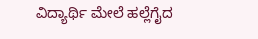ವಿದ್ಯಾರ್ಥಿ ಮೇಲೆ ಹಲ್ಲೆಗೈದ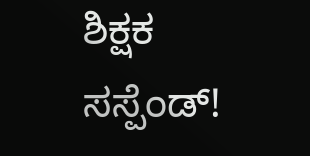ಶಿಕ್ಷಕ ಸಸ್ಪೆಂಡ್!